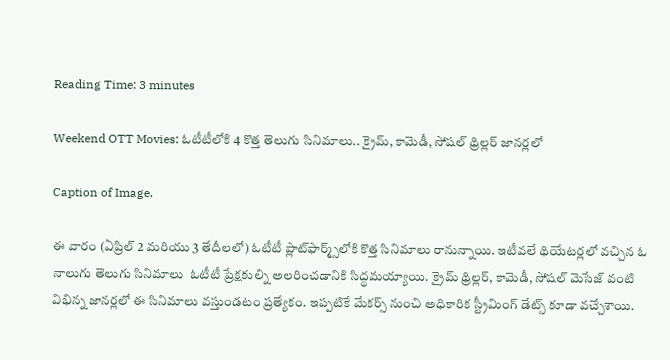Reading Time: 3 minutes

Weekend OTT Movies: ఓటీటీలోకి 4 కొత్త తెలుగు సినిమాలు.. క్రైమ్, కామెడీ, సోషల్ థ్రిల్లర్ జానర్లలో

Caption of Image.

ఈ వారం (ఏప్రిల్ 2 మరియు 3 తేదీలలో) ఓటీటీ ప్లాట్‌ఫార్మ్స్‌లోకి కొత్త సినిమాలు రానున్నాయి. ఇటీవలే థియేటర్లలో వచ్చిన ఓ నాలుగు తెలుగు సినిమాలు  ఓటీటీ ప్రేక్షకుల్ని అలరించడానికి సిద్ధమయ్యాయి. క్రైమ్ థ్రిల్లర్, కామెడీ, సోషల్ మెసేజ్ వంటి విభిన్న జానర్లలో ఈ సినిమాలు వస్తుండటం ప్రత్యేకం. ఇప్పటికే మేకర్స్ నుంచి అధికారిక స్ట్రీమింగ్ డేట్స్ కూడా వచ్చేశాయి.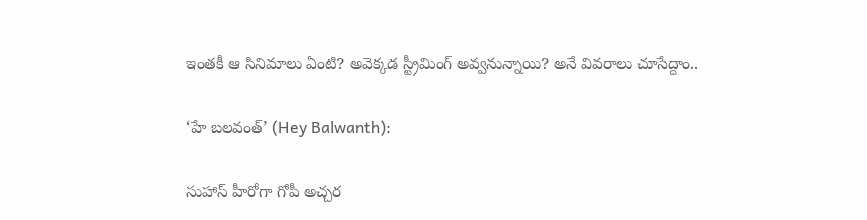ఇంతకీ ఆ సినిమాలు ఏంటి? అవెక్కడ స్ట్రీమింగ్ అవ్వనున్నాయి? అనే వివరాలు చూసేద్దాం..

‘హే బలవంత్’ (Hey Balwanth):

సుహాస్ హీరోగా గోపీ అచ్చర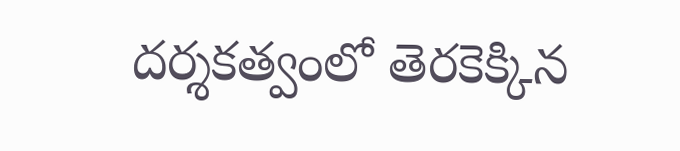దర్శకత్వంలో తెరకెక్కిన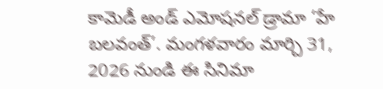కామెడీ అండ్ ఎమోషనల్ డ్రామా ‘హే బలవంత్’. మంగళవారం మార్చి 31, 2026 నుండి ఈ సినిమా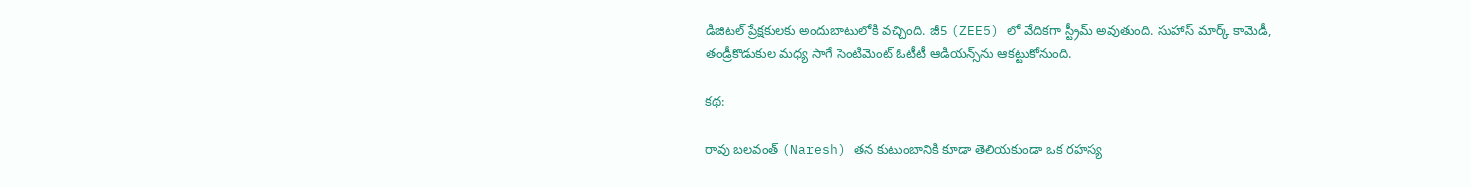డిజిటల్ ప్రేక్షకులకు అందుబాటులోకి వచ్చింది. జీ5 (ZEE5) లో వేదికగా స్ట్రీమ్ అవుతుంది. సుహాస్ మార్క్ కామెడీ, తండ్రీకొడుకుల మధ్య సాగే సెంటిమెంట్ ఓటీటీ ఆడియన్స్‌ను ఆకట్టుకోనుంది.

కథ:

రావు బలవంత్ (Naresh) తన కుటుంబానికి కూడా తెలియకుండా ఒక రహస్య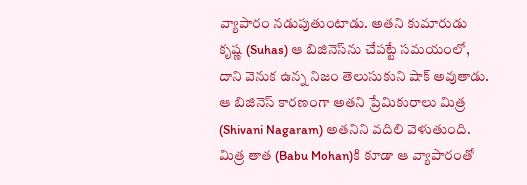వ్యాపారం నడుపుతుంటాడు. అతని కుమారుడు కృష్ణ (Suhas) ఆ బిజినెస్‌ను చేపట్టే సమయంలో, దాని వెనుక ఉన్న నిజం తెలుసుకుని షాక్ అవుతాడు. ఆ బిజినెస్ కారణంగా అతని ప్రేమికురాలు మిత్ర (Shivani Nagaram) అతనిని వదిలి వెళుతుంది. మిత్ర తాత (Babu Mohan)కి కూడా ఆ వ్యాపారంతో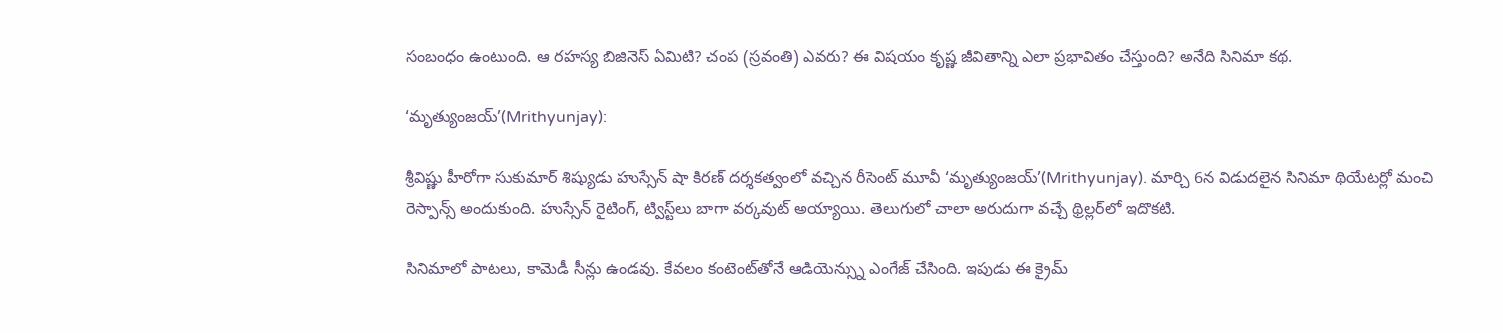సంబంధం ఉంటుంది. ఆ రహస్య బిజినెస్ ఏమిటి? చంప (స్రవంతి) ఎవరు? ఈ విషయం కృష్ణ జీవితాన్ని ఎలా ప్రభావితం చేస్తుంది? అనేది సినిమా కథ.

‘మృత్యుంజ‌‌‌‌‌‌‌‌య్‌‌‌‌‌‌‌‌’(Mrithyunjay):

శ్రీవిష్ణు హీరోగా సుకుమార్ శిష్యుడు హుస్సేన్ షా కిర‌‌‌‌‌‌‌‌ణ్ దర్శకత్వంలో వచ్చిన రీసెంట్ మూవీ ‘మృత్యుంజ‌‌‌‌‌‌‌‌య్‌‌‌‌‌‌‌‌’(Mrithyunjay). మార్చి 6న విడుదలైన సినిమా థియేటర్లో మంచి రెస్పాన్స్ అందుకుంది. హుస్సేన్ రైటింగ్, ట్విస్ట్‌‌‌‌‌‌‌‌లు బాగా వర్కవుట్ అయ్యాయి. తెలుగులో చాలా అరుదుగా వచ్చే థ్రిల్లర్‌‌‌‌‌‌‌‌లో ఇదొకటి.

సినిమాలో పాటలు, కామెడీ సీన్లు ఉండవు. కేవలం కంటెంట్‌‌‌‌‌‌‌‌తోనే ఆడియెన్స్ను ఎంగేజ్ చేసింది. ఇపుడు ఈ క్రైమ్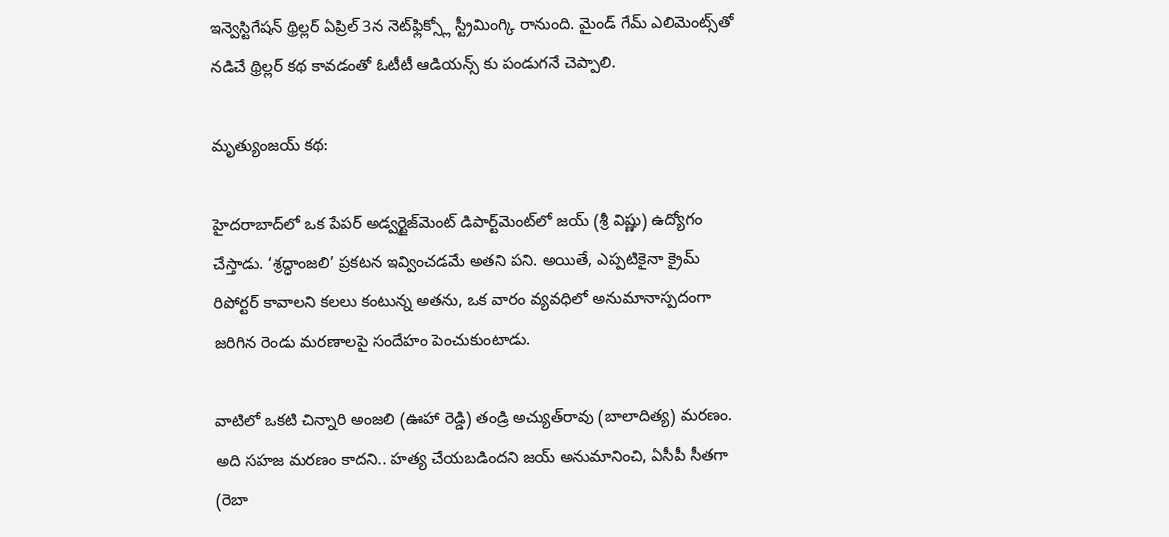ఇన్వెస్టిగేషన్ థ్రిల్లర్ ఏప్రిల్‌ 3న నెట్‌ఫ్లిక్స్లో స్ట్రీమింగ్కి రానుంది. మైండ్ గేమ్ ఎలిమెంట్స్‌తో నడిచే థ్రిల్లర్ కథ కావడంతో ఓటీటీ ఆడియన్స్ కు పండుగనే చెప్పాలి.

మృత్యుంజయ్ కథ:

హైదరాబాద్‌లో ఒక పేపర్ అడ్వర్టైజ్‌మెంట్ డిపార్ట్‌మెంట్‌లో జయ్‌ (శ్రీ విష్ణు) ఉద్యోగం చేస్తాడు. ‘శ్రద్ధాంజలి’ ప్రకటన ఇవ్వించడమే అతని పని. అయితే, ఎప్పటికైనా క్రైమ్ రిపోర్టర్ కావాలని కలలు కంటున్న అతను, ఒక వారం వ్యవధిలో అనుమానాస్పదంగా జరిగిన రెండు మరణాలపై సందేహం పెంచుకుంటాడు.

వాటిలో ఒకటి చిన్నారి అంజలి (ఊహా రెడ్డి) తండ్రి అచ్యుత్‌రావు (బాలాదిత్య) మరణం. అది సహజ మరణం కాదని.. హత్య చేయబడిందని జయ్ అనుమానించి, ఏసీపీ సీతగా (రెబా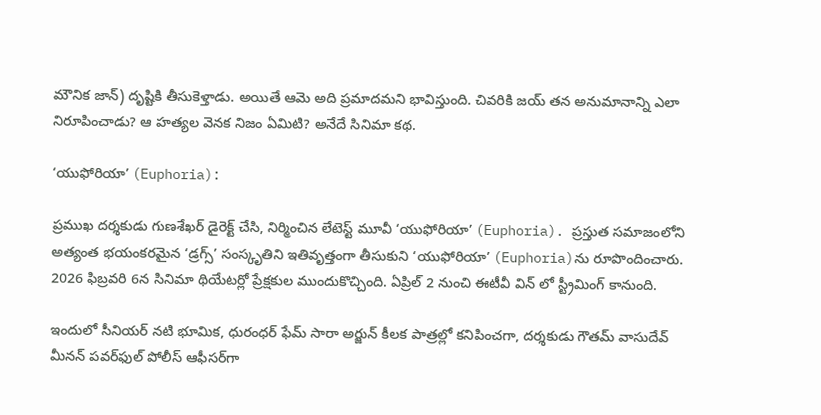మౌనిక జాన్) దృష్టికి తీసుకెళ్తాడు. అయితే ఆమె అది ప్రమాదమని భావిస్తుంది. చివరికి జయ్ తన అనుమానాన్ని ఎలా నిరూపించాడు? ఆ హత్యల వెనక నిజం ఏమిటి? అనేదే సినిమా కథ.

‘యుఫోరియా’ (Euphoria):

ప్రముఖ దర్శకుడు గుణశేఖర్ డైరెక్ట్ చేసి, నిర్మించిన లేటెస్ట్ మూవీ ‘యుఫోరియా’ (Euphoria). ప్రస్తుత సమాజంలోని అత్యంత భయంకరమైన ‘డ్రగ్స్’ సంస్కృతిని ఇతివృత్తంగా తీసుకుని ‘యుఫోరియా’ (Euphoria)ను రూపొందించారు. 2026 ఫిబ్రవరి 6న సినిమా థియేటర్లో ప్రేక్షకుల ముందుకొచ్చింది. ఏప్రిల్ 2 నుంచి ఈటీవీ విన్ లో స్ట్రీమింగ్ కానుంది.

ఇందులో సీనియర్ నటి భూమిక, ధురంధర్ ఫేమ్ సారా అర్జున్ కీలక పాత్రల్లో కనిపించగా, దర్శకుడు గౌతమ్ వాసుదేవ్ మీనన్ పవర్‌ఫుల్ పోలీస్ ఆఫీసర్‌గా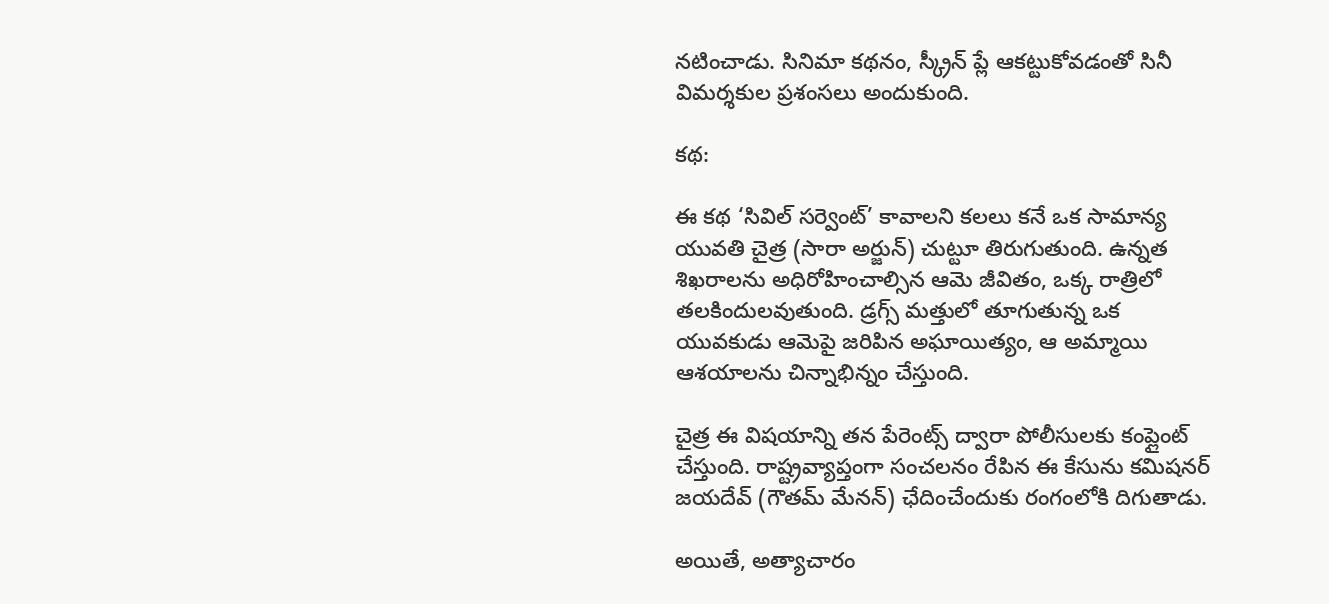నటించాడు. సినిమా కథనం, స్క్రీన్ ప్లే ఆకట్టుకోవడంతో సినీ విమర్శకుల ప్రశంసలు అందుకుంది.

కథ:

ఈ కథ ‘సివిల్ సర్వెంట్’ కావాలని కలలు కనే ఒక సామాన్య యువతి చైత్ర (సారా అర్జున్) చుట్టూ తిరుగుతుంది. ఉన్నత శిఖరాలను అధిరోహించాల్సిన ఆమె జీవితం, ఒక్క రాత్రిలో తలకిందులవుతుంది. డ్రగ్స్ మత్తులో తూగుతున్న ఒక యువకుడు ఆమెపై జరిపిన అఘాయిత్యం, ఆ అమ్మాయి ఆశయాలను చిన్నాభిన్నం చేస్తుంది.

చైత్ర ఈ విషయాన్ని తన పేరెంట్స్ ద్వారా పోలీసులకు కంప్లైంట్ చేస్తుంది. రాష్ట్రవ్యాప్తంగా సంచలనం రేపిన ఈ కేసును కమిషనర్‌ జయదేవ్‌ (గౌతమ్‌ మేనన్‌) ఛేదించేందుకు రంగంలోకి దిగుతాడు.

అయితే, అత్యాచారం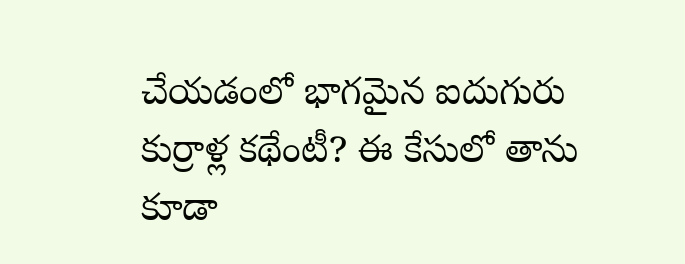చేయడంలో భాగమైన ఐదుగురు కుర్రాళ్ల కథేంటీ? ఈ కేసులో తాను కూడా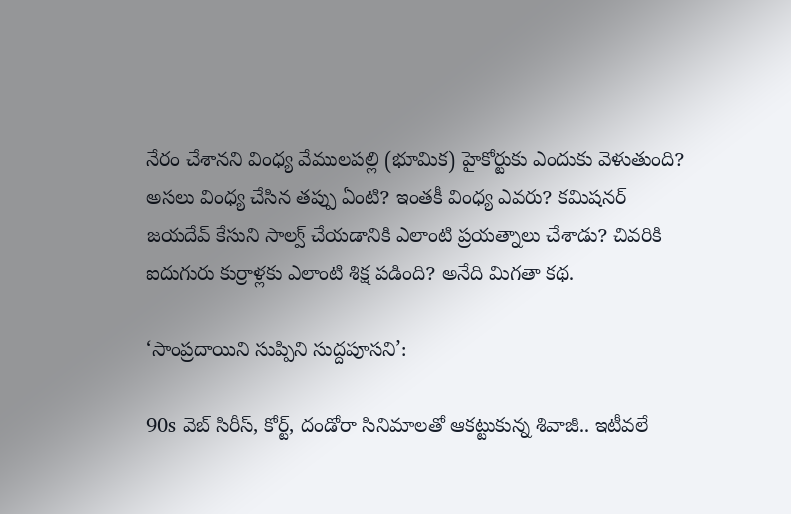నేరం చేశానని వింధ్య వేములపల్లి (భూమిక) హైకోర్టుకు ఎందుకు వెళుతుంది? అసలు వింధ్య చేసిన తప్పు ఏంటి? ఇంతకీ వింధ్య ఎవరు? కమిషనర్‌ జయదేవ్‌ కేసుని సాల్వ్ చేయడానికి ఎలాంటి ప్రయత్నాలు చేశాడు? చివరికి ఐదుగురు కుర్రాళ్లకు ఎలాంటి శిక్ష పడింది? అనేది మిగతా కథ.

‘సాంప్రదాయిని సుప్పిని సుద్దపూసని’:

90s వెబ్ సిరీస్, కోర్ట్, దండోరా సినిమాలతో ఆకట్టుకున్న శివాజీ.. ఇటీవలే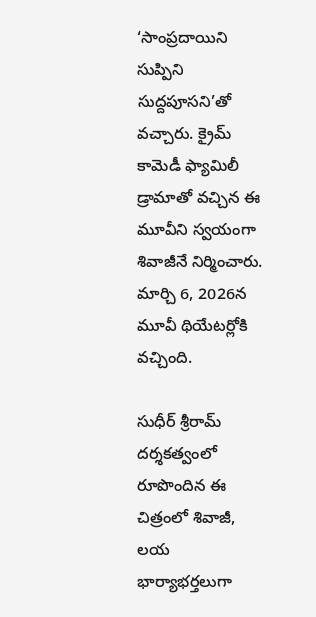‘సాంప్రదాయిని సుప్పిని సుద్దపూసని’తో వచ్చారు. క్రైమ్‌ కామెడీ ఫ్యామిలీ డ్రామాతో వచ్చిన ఈ మూవీని స్వయంగా శివాజీనే నిర్మించారు. మార్చి 6, 2026న మూవీ థియేటర్లోకి వచ్చింది.

సుధీర్ శ్రీరామ్ దర్శకత్వంలో రూపొందిన ఈ చిత్రంలో శివాజీ, లయ భార్యాభర్తలుగా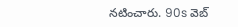నటించారు. 90s వెబ్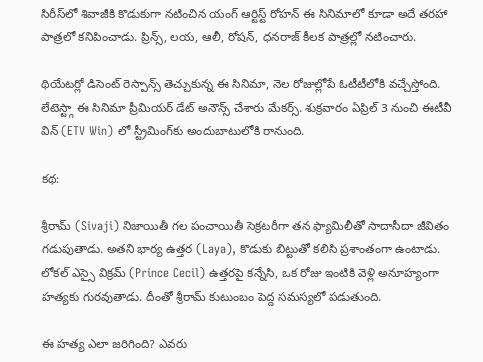సిరీస్‌లో శివాజీకి కొడుకుగా నటించిన యంగ్ ఆర్టిస్ట్ రోహన్ ఈ సినిమాలో కూడా అదే తరహా పాత్రలో కనిపించాడు. ప్రిన్స్, లయ, ఆలీ, రోషన్, ధనరాజ్‌ కీలక పాత్రల్లో నటించారు.

థియేటర్లో డిసెంట్ రెస్పాన్స్ తెచ్చుకున్న ఈ సినిమా, నెల రోజుల్లోపే ఓటీటీలోకి వచ్చేస్తోంది. లేటెస్ట్గా ఈ సినిమా ప్రీమియర్ డేట్ అనౌన్స్ చేశారు మేకర్స్. శుక్రవారం ఏప్రిల్‌ 3 నుంచి ఈటీవీ విన్‌ (ETV Win) లో స్ట్రీమింగ్‌కు అందుబాటులోకి రానుంది.

కథ:

శ్రీరామ్ (Sivaji) నిజాయితీ గల పంచాయితీ సెక్రటరీగా తన ఫ్యామిలీతో సాదాసీదా జీవితం గడుపుతాడు. అతని భార్య ఉత్తర (Laya), కొడుకు బిట్టుతో కలిసి ప్రశాంతంగా ఉంటాడు. లోకల్ ఎస్సై విక్రమ్ (Prince Cecil) ఉత్తరపై కన్నేసి, ఒక రోజు ఇంటికి వెళ్లి అనూహ్యంగా హత్యకు గురవుతాడు. దీంతో శ్రీరామ్ కుటుంబం పెద్ద సమస్యలో పడుతుంది.

ఈ హత్య ఎలా జరిగింది? ఎవరు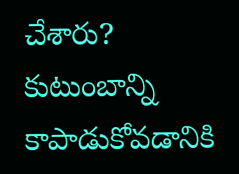చేశారు? కుటుంబాన్ని కాపాడుకోవడానికి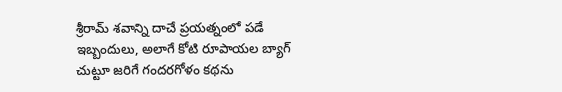శ్రీరామ్ శవాన్ని దాచే ప్రయత్నంలో పడే ఇబ్బందులు, అలాగే కోటి రూపాయల బ్యాగ్ చుట్టూ జరిగే గందరగోళం కథను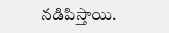నడిపిస్తాయి.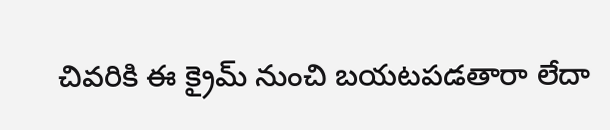చివరికి ఈ క్రైమ్ నుంచి బయటపడతారా లేదా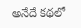అనేదే కథలో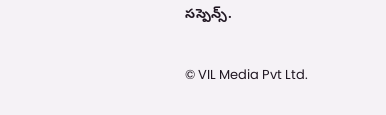సస్పెన్స్.

© VIL Media Pvt Ltd.